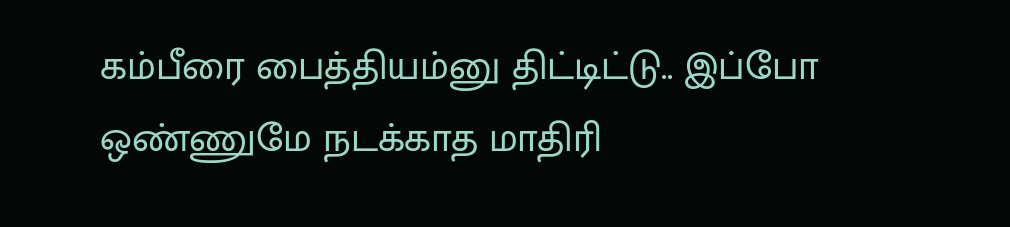கம்பீரை பைத்தியம்னு திட்டிட்டு.. இப்போ ஒண்ணுமே நடக்காத மாதிரி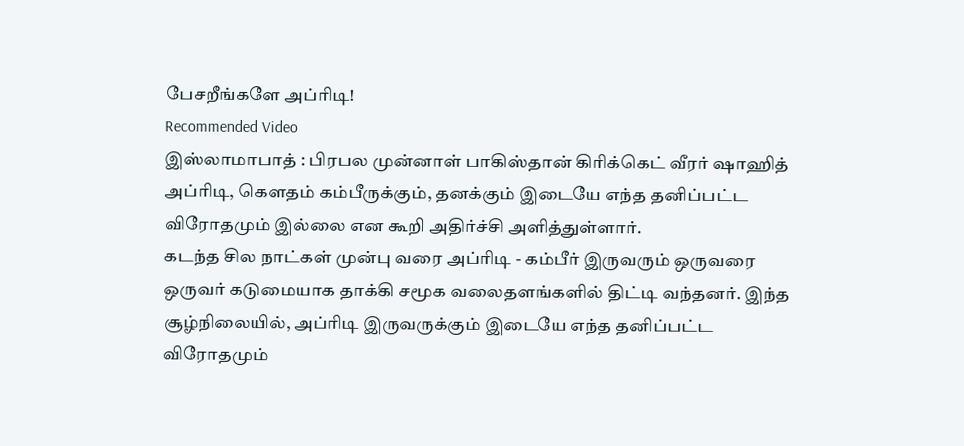பேசறீங்களே அப்ரிடி!
Recommended Video
இஸ்லாமாபாத் : பிரபல முன்னாள் பாகிஸ்தான் கிரிக்கெட் வீரர் ஷாஹித் அப்ரிடி, கௌதம் கம்பீருக்கும், தனக்கும் இடையே எந்த தனிப்பட்ட விரோதமும் இல்லை என கூறி அதிர்ச்சி அளித்துள்ளார்.
கடந்த சில நாட்கள் முன்பு வரை அப்ரிடி - கம்பீர் இருவரும் ஒருவரை ஒருவர் கடுமையாக தாக்கி சமூக வலைதளங்களில் திட்டி வந்தனர். இந்த சூழ்நிலையில், அப்ரிடி இருவருக்கும் இடையே எந்த தனிப்பட்ட விரோதமும்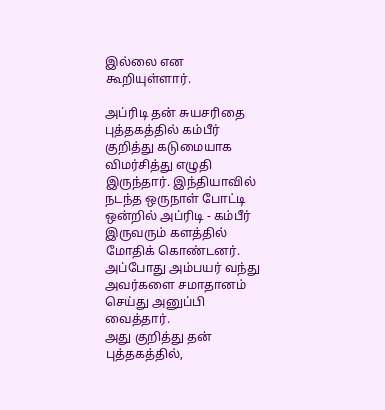இல்லை என கூறியுள்ளார்.

அப்ரிடி தன் சுயசரிதை புத்தகத்தில் கம்பீர் குறித்து கடுமையாக விமர்சித்து எழுதி இருந்தார். இந்தியாவில் நடந்த ஒருநாள் போட்டி ஒன்றில் அப்ரிடி - கம்பீர் இருவரும் களத்தில் மோதிக் கொண்டனர். அப்போது அம்பயர் வந்து அவர்களை சமாதானம் செய்து அனுப்பி வைத்தார்.
அது குறித்து தன் புத்தகத்தில்,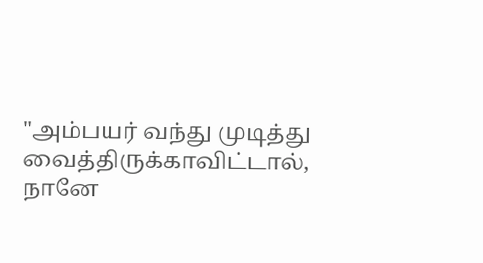"அம்பயர் வந்து முடித்து வைத்திருக்காவிட்டால், நானே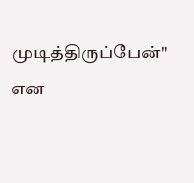முடித்திருப்பேன்" என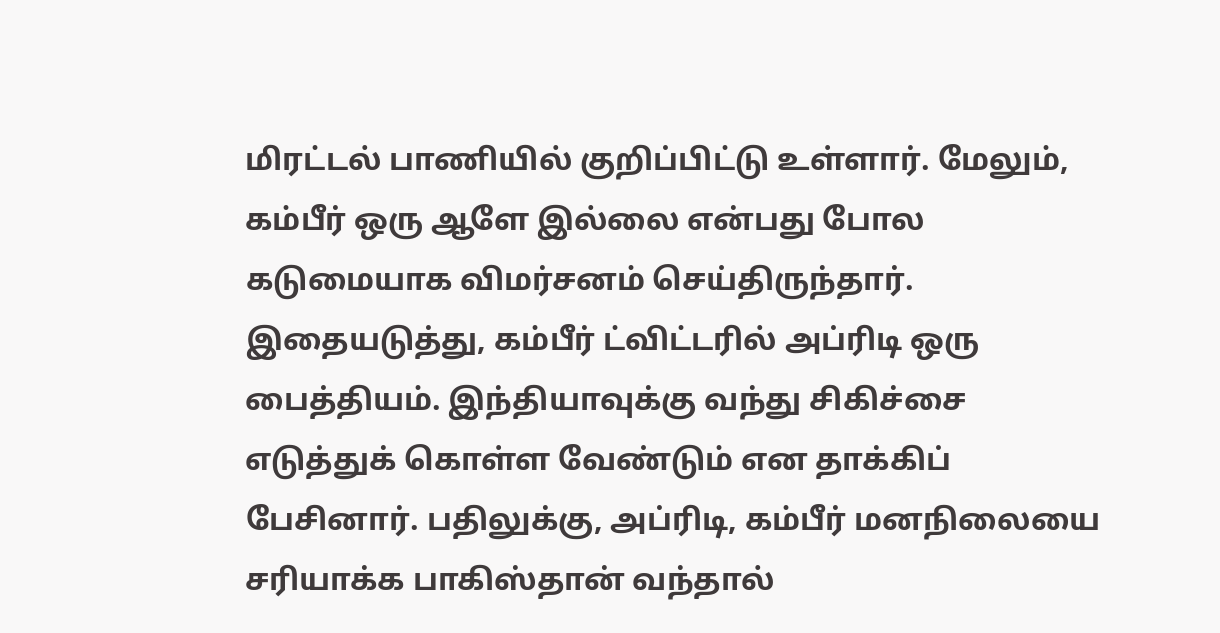மிரட்டல் பாணியில் குறிப்பிட்டு உள்ளார். மேலும், கம்பீர் ஒரு ஆளே இல்லை என்பது போல கடுமையாக விமர்சனம் செய்திருந்தார்.
இதையடுத்து, கம்பீர் ட்விட்டரில் அப்ரிடி ஒரு பைத்தியம். இந்தியாவுக்கு வந்து சிகிச்சை எடுத்துக் கொள்ள வேண்டும் என தாக்கிப் பேசினார். பதிலுக்கு, அப்ரிடி, கம்பீர் மனநிலையை சரியாக்க பாகிஸ்தான் வந்தால்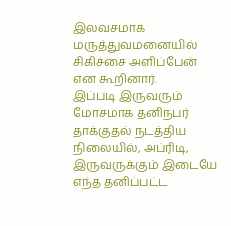இலவசமாக மருத்துவமனையில் சிகிச்சை அளிப்பேன் என கூறினார்.
இப்படி இருவரும் மோசமாக தனிநபர் தாக்குதல் நடத்திய நிலையில், அப்ரிடி, இருவருக்கும் இடையே எந்த தனிப்பட்ட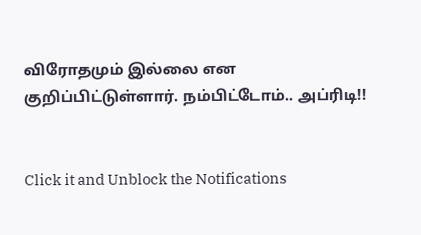விரோதமும் இல்லை என குறிப்பிட்டுள்ளார். நம்பிட்டோம்.. அப்ரிடி!!


Click it and Unblock the Notifications